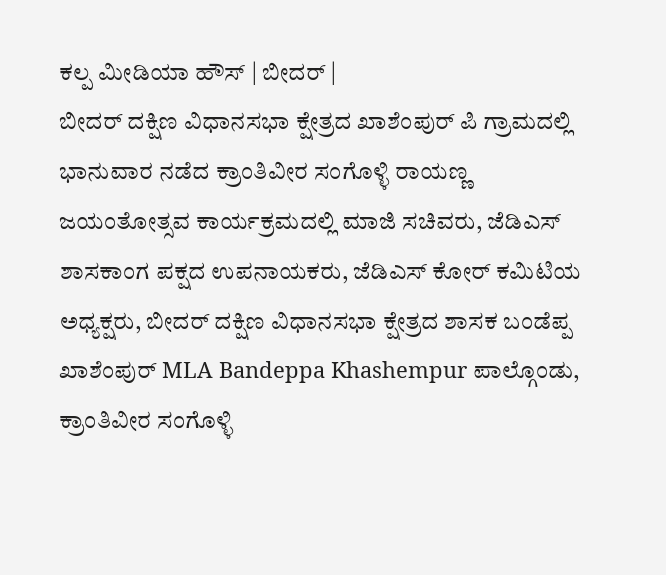ಕಲ್ಪ ಮೀಡಿಯಾ ಹೌಸ್ | ಬೀದರ್ |
ಬೀದರ್ ದಕ್ಷಿಣ ವಿಧಾನಸಭಾ ಕ್ಷೇತ್ರದ ಖಾಶೆಂಪುರ್ ಪಿ ಗ್ರಾಮದಲ್ಲಿ ಭಾನುವಾರ ನಡೆದ ಕ್ರಾಂತಿವೀರ ಸಂಗೊಳ್ಳಿ ರಾಯಣ್ಣ ಜಯಂತೋತ್ಸವ ಕಾರ್ಯಕ್ರಮದಲ್ಲಿ ಮಾಜಿ ಸಚಿವರು, ಜೆಡಿಎಸ್ ಶಾಸಕಾಂಗ ಪಕ್ಷದ ಉಪನಾಯಕರು, ಜೆಡಿಎಸ್ ಕೋರ್ ಕಮಿಟಿಯ ಅಧ್ಯಕ್ಷರು, ಬೀದರ್ ದಕ್ಷಿಣ ವಿಧಾನಸಭಾ ಕ್ಷೇತ್ರದ ಶಾಸಕ ಬಂಡೆಪ್ಪ ಖಾಶೆಂಪುರ್ MLA Bandeppa Khashempur ಪಾಲ್ಗೊಂಡು, ಕ್ರಾಂತಿವೀರ ಸಂಗೊಳ್ಳಿ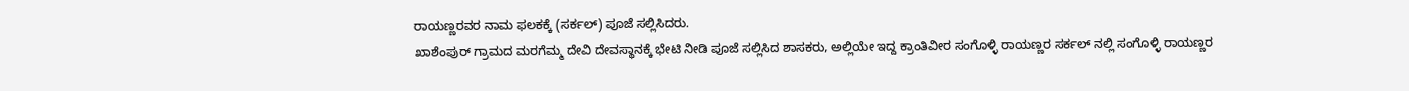ರಾಯಣ್ಣರವರ ನಾಮ ಫಲಕಕ್ಕೆ (ಸರ್ಕಲ್) ಪೂಜೆ ಸಲ್ಲಿಸಿದರು.
ಖಾಶೆಂಪುರ್ ಗ್ರಾಮದ ಮರಗೆಮ್ಮ ದೇವಿ ದೇವಸ್ಥಾನಕ್ಕೆ ಭೇಟಿ ನೀಡಿ ಪೂಜೆ ಸಲ್ಲಿಸಿದ ಶಾಸಕರು, ಅಲ್ಲಿಯೇ ಇದ್ದ ಕ್ರಾಂತಿವೀರ ಸಂಗೊಳ್ಳಿ ರಾಯಣ್ಣರ ಸರ್ಕಲ್ ನಲ್ಲಿ ಸಂಗೊಳ್ಳಿ ರಾಯಣ್ಣರ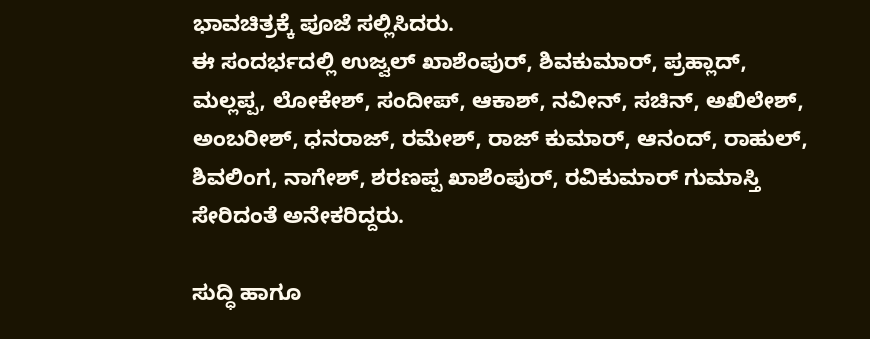ಭಾವಚಿತ್ರಕ್ಕೆ ಪೂಜೆ ಸಲ್ಲಿಸಿದರು.
ಈ ಸಂದರ್ಭದಲ್ಲಿ ಉಜ್ವಲ್ ಖಾಶೆಂಪುರ್, ಶಿವಕುಮಾರ್, ಪ್ರಹ್ಲಾದ್, ಮಲ್ಲಪ್ಪ, ಲೋಕೇಶ್, ಸಂದೀಪ್, ಆಕಾಶ್, ನವೀನ್, ಸಚಿನ್, ಅಖಿಲೇಶ್, ಅಂಬರೀಶ್, ಧನರಾಜ್, ರಮೇಶ್, ರಾಜ್ ಕುಮಾರ್, ಆನಂದ್, ರಾಹುಲ್, ಶಿವಲಿಂಗ, ನಾಗೇಶ್, ಶರಣಪ್ಪ ಖಾಶೆಂಪುರ್, ರವಿಕುಮಾರ್ ಗುಮಾಸ್ತಿ ಸೇರಿದಂತೆ ಅನೇಕರಿದ್ದರು.

ಸುದ್ಧಿ ಹಾಗೂ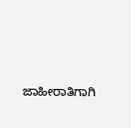ಜಾಹೀರಾತಿಗಾಗಿ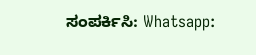ಸಂಪರ್ಕಿಸಿ: Whatsapp: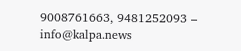9008761663, 9481252093 – info@kalpa.news